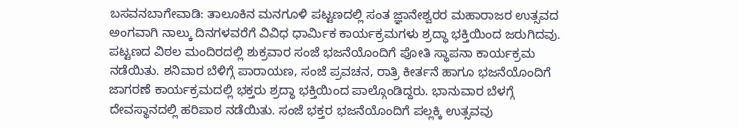ಬಸವನಬಾಗೇವಾಡಿ: ತಾಲೂಕಿನ ಮನಗೂಳಿ ಪಟ್ಟಣದಲ್ಲಿ ಸಂತ ಜ್ಞಾನೇಶ್ವರರ ಮಹಾರಾಜರ ಉತ್ಸವದ ಅಂಗವಾಗಿ ನಾಲ್ಕು ದಿನಗಳವರೆಗೆ ವಿವಿಧ ಧಾರ್ಮಿಕ ಕಾರ್ಯಕ್ರಮಗಳು ಶ್ರದ್ಧಾ ಭಕ್ತಿಯಿಂದ ಜರುಗಿದವು.
ಪಟ್ಟಣದ ವಿಠಲ ಮಂದಿರದಲ್ಲಿ ಶುಕ್ರವಾರ ಸಂಜೆ ಭಜನೆಯೊಂದಿಗೆ ಪೋತಿ ಸ್ಥಾಪನಾ ಕಾರ್ಯಕ್ರಮ ನಡೆಯಿತು. ಶನಿವಾರ ಬೆಳಿಗ್ಗೆ ಪಾರಾಯಣ, ಸಂಜೆ ಪ್ರವಚನ, ರಾತ್ರಿ ಕೀರ್ತನೆ ಹಾಗೂ ಭಜನೆಯೊಂದಿಗೆ ಜಾಗರಣೆ ಕಾರ್ಯಕ್ರಮದಲ್ಲಿ ಭಕ್ತರು ಶ್ರದ್ಧಾ ಭಕ್ತಿಯಿಂದ ಪಾಲ್ಗೊಂಡಿದ್ದರು. ಭಾನುವಾರ ಬೆಳಗ್ಗೆ ದೇವಸ್ಥಾನದಲ್ಲಿ ಹರಿಪಾಠ ನಡೆಯಿತು. ಸಂಜೆ ಭಕ್ತರ ಭಜನೆಯೊಂದಿಗೆ ಪಲ್ಲಕ್ಕಿ ಉತ್ಸವವು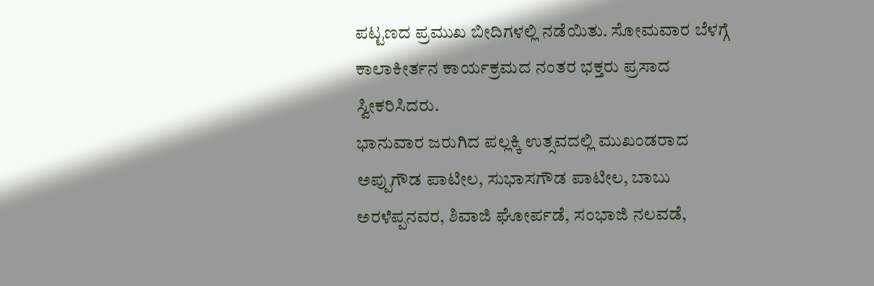ಪಟ್ಟಣದ ಪ್ರಮುಖ ಬೀದಿಗಳಲ್ಲಿ ನಡೆಯಿತು. ಸೋಮವಾರ ಬೆಳಗ್ಗೆ ಕಾಲಾಕೀರ್ತನ ಕಾರ್ಯಕ್ರಮದ ನಂತರ ಭಕ್ತರು ಪ್ರಸಾದ ಸ್ವೀಕರಿಸಿದರು.
ಭಾನುವಾರ ಜರುಗಿದ ಪಲ್ಲಕ್ಕಿ ಉತ್ಸವದಲ್ಲಿ ಮುಖಂಡರಾದ ಅಪ್ಪುಗೌಡ ಪಾಟೀಲ, ಸುಭಾಸಗೌಡ ಪಾಟೀಲ, ಬಾಬು ಅರಳೆಪ್ಪನವರ, ಶಿವಾಜಿ ಘೋರ್ಪಡೆ, ಸಂಭಾಜಿ ನಲವಡೆ,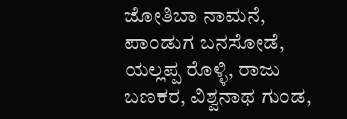ಜೋತಿಬಾ ನಾಮನೆ, ಪಾಂಡುಗ ಬನಸೋಡೆ, ಯಲ್ಲಪ್ಪ ರೊಳ್ಳಿ, ರಾಜು ಬಣಕರ, ವಿಶ್ವನಾಥ ಗುಂಡ,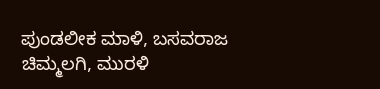ಪುಂಡಲೀಕ ಮಾಳಿ, ಬಸವರಾಜ ಚಿಮ್ಮಲಗಿ, ಮುರಳಿ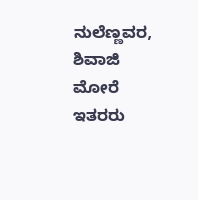ನುಲೆಣ್ಣವರ, ಶಿವಾಜಿ ಮೋರೆ ಇತರರು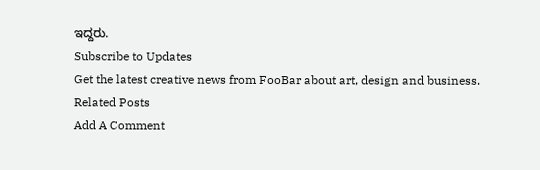ಇದ್ದರು.
Subscribe to Updates
Get the latest creative news from FooBar about art, design and business.
Related Posts
Add A Comment